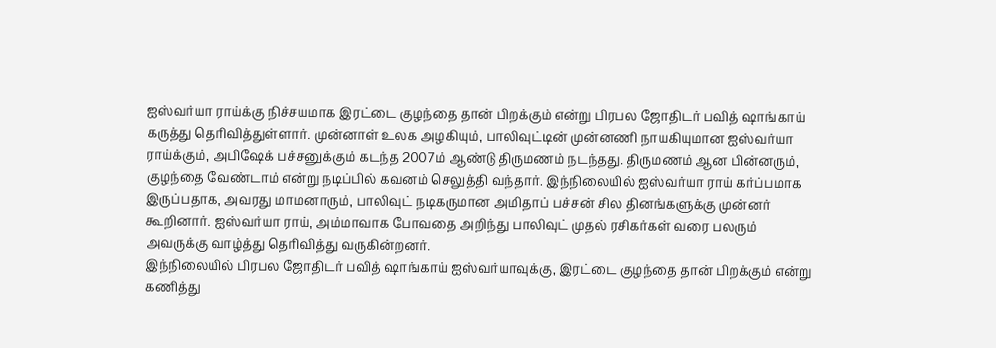ஐஸ்வர்யா ராய்க்கு நிச்சயமாக இரட்டை குழந்தை தான் பிறக்கும் என்று பிரபல ஜோதிடர் பவித் ஷாங்காய் கருத்து தெரிவித்துள்ளார். முன்னாள் உலக அழகியும், பாலிவுட்டின் முன்னணி நாயகியுமான ஐஸ்வர்யா ராய்க்கும், அபிஷேக் பச்சனுக்கும் கடந்த 2007ம் ஆண்டு திருமணம் நடந்தது. திருமணம் ஆன பின்னரும், குழந்தை வேண்டாம் என்று நடிப்பில் கவனம் செலுத்தி வந்தார். இந்நிலையில் ஐஸ்வர்யா ராய் கர்ப்பமாக இருப்பதாக, அவரது மாமனாரும், பாலிவுட் நடிகருமான அமிதாப் பச்சன் சில தினங்களுக்கு முன்னர் கூறினார். ஐஸ்வர்யா ராய், அம்மாவாக போவதை அறிந்து பாலிவுட் முதல் ரசிகர்கள் வரை பலரும் அவருக்கு வாழ்த்து தெரிவித்து வருகின்றனர்.
இந்நிலையில் பிரபல ஜோதிடர் பவித் ஷாங்காய் ஐஸ்வர்யாவுக்கு, இரட்டை குழந்தை தான் பிறக்கும் என்று கணித்து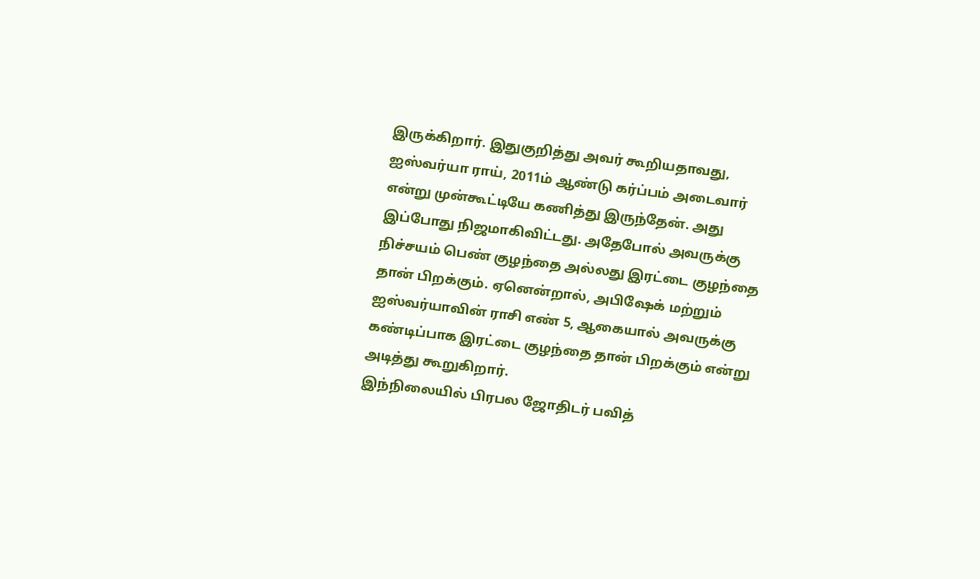இருக்கிறார். இதுகுறித்து அவர் கூறியதாவது, ஐஸ்வர்யா ராய், 2011ம் ஆண்டு கர்ப்பம் அடைவார் என்று முன்கூட்டியே கணித்து இருந்தேன். அது இப்போது நிஜமாகிவிட்டது. அதேபோல் அவருக்கு நிச்சயம் பெண் குழந்தை அல்லது இரட்டை குழந்தை தான் பிறக்கும். ஏனென்றால், அபிஷேக் மற்றும் ஐஸ்வர்யாவின் ராசி எண் 5, ஆகையால் அவருக்கு கண்டிப்பாக இரட்டை குழந்தை தான் பிறக்கும் என்று அடித்து கூறுகிறார்.
இந்நிலையில் பிரபல ஜோதிடர் பவித்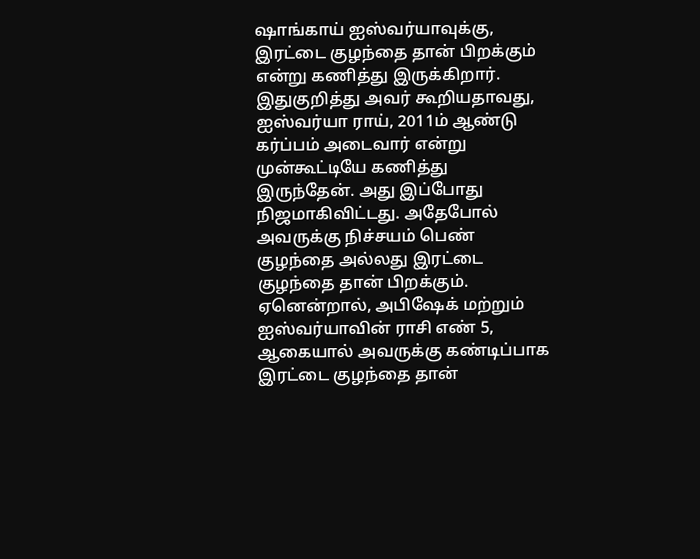ஷாங்காய் ஐஸ்வர்யாவுக்கு, இரட்டை குழந்தை தான் பிறக்கும் என்று கணித்து இருக்கிறார். இதுகுறித்து அவர் கூறியதாவது, ஐஸ்வர்யா ராய், 2011ம் ஆண்டு கர்ப்பம் அடைவார் என்று முன்கூட்டியே கணித்து இருந்தேன். அது இப்போது நிஜமாகிவிட்டது. அதேபோல் அவருக்கு நிச்சயம் பெண் குழந்தை அல்லது இரட்டை குழந்தை தான் பிறக்கும். ஏனென்றால், அபிஷேக் மற்றும் ஐஸ்வர்யாவின் ராசி எண் 5, ஆகையால் அவருக்கு கண்டிப்பாக இரட்டை குழந்தை தான்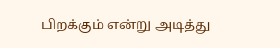பிறக்கும் என்று அடித்து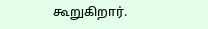கூறுகிறார்.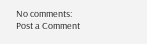No comments:
Post a Comment